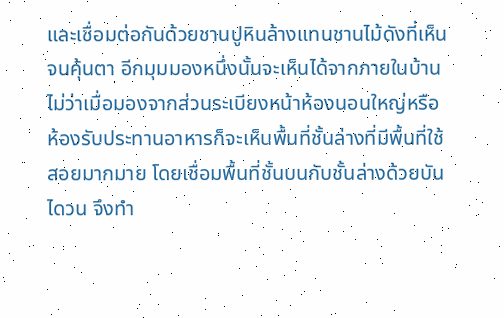และเชื่อมต่อกันด้วยชานปูหินล้างแทนชานไม้ดังที่เห็นจนคุ้นตา อีกมุมมองหนึ่งนั้นจะเห็นได้จากภายในบ้าน ไม่ว่าเมื่อมองจากส่วนระเบียงหน้าห้องนอนใหญ่หรือห้องรับประทานอาหารก็จะเห็นพื้นที่ชั้นล่างที่มีพื้นที่ใช้สอยมากมาย โดยเชื่อมพื้นที่ชั้นบนกับชั้นล่างด้วยบันไดวน จึงทำ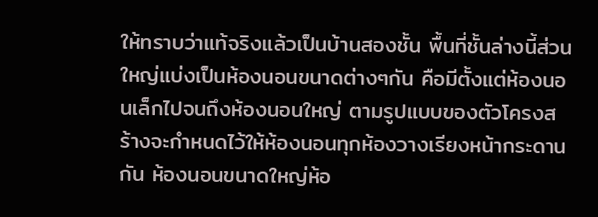ให้ทราบว่าแท้จริงแล้วเป็นบ้านสองชั้น พื้นที่ชั้นล่างนี้ส่วนใหญ่แบ่งเป็นห้องนอนขนาดต่างๆกัน คือมีตั้งแต่ห้องนอนเล็กไปจนถึงห้องนอนใหญ่ ตามรูปแบบของตัวโครงสร้างจะกำหนดไว้ให้ห้องนอนทุกห้องวางเรียงหน้ากระดานกัน ห้องนอนขนาดใหญ่ห้อ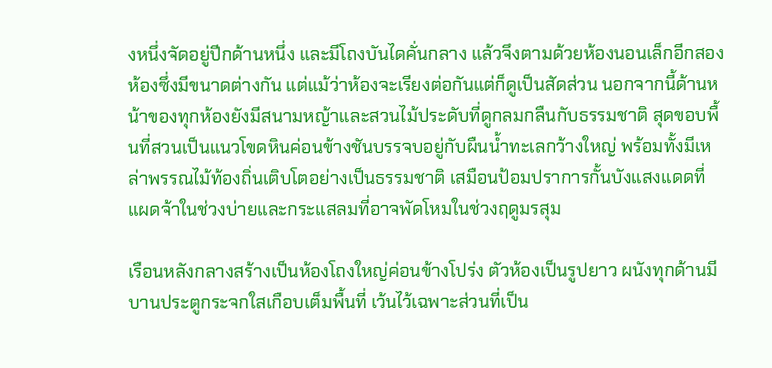งหนึ่งจัดอยู่ปีกด้านหนึ่ง และมีโถงบันไดคั่นกลาง แล้วจึงตามด้วยห้องนอนเล็กอีกสองห้องซึ่งมีขนาดต่างกัน แต่แม้ว่าห้องจะเรียงต่อกันแต่ก็ดูเป็นสัดส่วน นอกจากนี้ด้านหน้าของทุกห้องยังมีสนามหญ้าและสวนไม้ประดับที่ดูกลมกลืนกับธรรมชาติ สุดขอบพื้นที่สวนเป็นแนวโขดหินค่อนข้างชันบรรจบอยู่กับผืนน้ำทะเลกว้างใหญ่ พร้อมทั้งมีเหล่าพรรณไม้ท้องถิ่นเติบโตอย่างเป็นธรรมชาติ เสมือนป้อมปราการกั้นบังแสงแดดที่แผดจ้าในช่วงบ่ายและกระแสลมที่อาจพัดโหมในช่วงฤดูมรสุม

เรือนหลังกลางสร้างเป็นห้องโถงใหญ่ค่อนข้างโปร่ง ตัวห้องเป็นรูปยาว ผนังทุกด้านมีบานประตูกระจกใสเกือบเต็มพื้นที่ เว้นไว้เฉพาะส่วนที่เป็น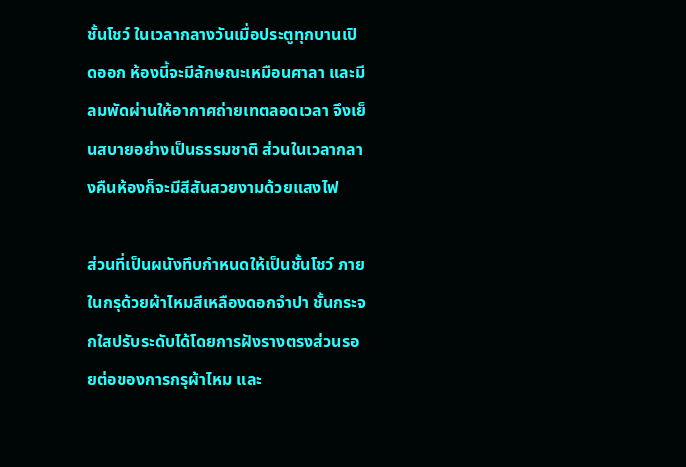ชั้นโชว์ ในเวลากลางวันเมื่อประตูทุกบานเปิดออก ห้องนี้จะมีลักษณะเหมือนศาลา และมีลมพัดผ่านให้อากาศถ่ายเทตลอดเวลา จึงเย็นสบายอย่างเป็นธรรมชาติ ส่วนในเวลากลางคืนห้องก็จะมีสีสันสวยงามด้วยแสงไฟ

ส่วนที่เป็นผนังทึบกำหนดให้เป็นชั้นโชว์ ภายในกรุด้วยผ้าไหมสีเหลืองดอกจำปา ชั้นกระจกใสปรับระดับได้โดยการฝังรางตรงส่วนรอยต่อของการกรุผ้าไหม และ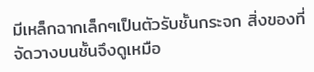มีเหล็กฉากเล็กๆเป็นตัวรับชั้นกระจก สิ่งของที่จัดวางบนชั้นจึงดูเหมือ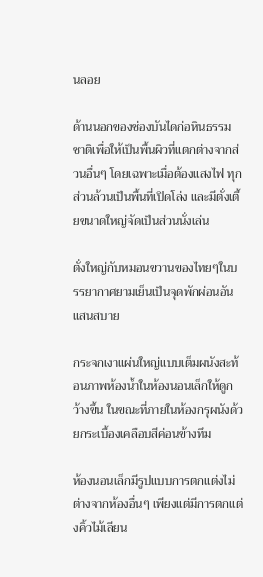นลอย

ด้านนอกของช่องบันไดก่อหินธรรมชาติเพื่อให้เป็นพื้นผิวที่แตกต่างจากส่วนอื่นๆ โดยเฉพาะเมื่อต้องแสงไฟ ทุกส่วนล้วนเป็นพื้นที่เปิดโล่ง และมีตั่งเตี้ยขนาดใหญ่จัดเป็นส่วนนั่งเล่น

ตั่งใหญ่กับหมอนขวานของไทยๆในบรรยากาศยามเย็นเป็นจุดพักผ่อนอันแสนสบาย

กระจกเงาแผ่นใหญ่แบบเต็มผนังสะท้อนภาพห้องน้ำในห้องนอนเล็กให้ดูกว้างขึ้น ในขณะที่ภายในห้องกรุผนังด้วยกระเบื้องเคลือบสีค่อนข้างทึม

ห้องนอนเล็กมีรูปแบบการตกแต่งไม่ต่างจากห้องอื่นๆ เพียงแต่มีการตกแต่งคิ้วไม้เลียน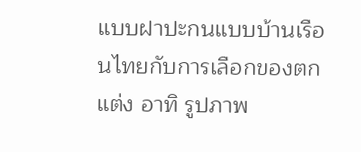แบบฝาปะกนแบบบ้านเรือนไทยกับการเลือกของตกแต่ง อาทิ รูปภาพ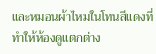และหมอนผ้าไหมในโทนสีแดงที่ทำให้ห้องดูแตกต่าง